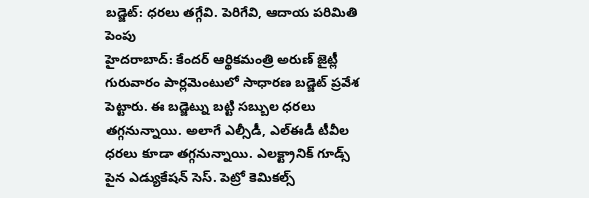బడ్జెట్: ధరలు తగ్గేవి. పెరిగేవి, ఆదాయ పరిమితి పెంపు
హైదరాబాద్: కేందర్ ఆర్థికమంత్రి అరుణ్ జైట్లీ గురువారం పార్లమెంటులో సాధారణ బడ్జెట్ ప్రవేశ పెట్టారు. ఈ బడ్జెట్ను బట్టి సబ్బుల ధరలు తగ్గనున్నాయి. అలాగే ఎల్సీడీ, ఎల్ఈడీ టీవీల ధరలు కూడా తగ్గనున్నాయి. ఎలక్ట్రానిక్ గూడ్స్ పైన ఎడ్యుకేషన్ సెస్. పెట్రో కెమికల్స్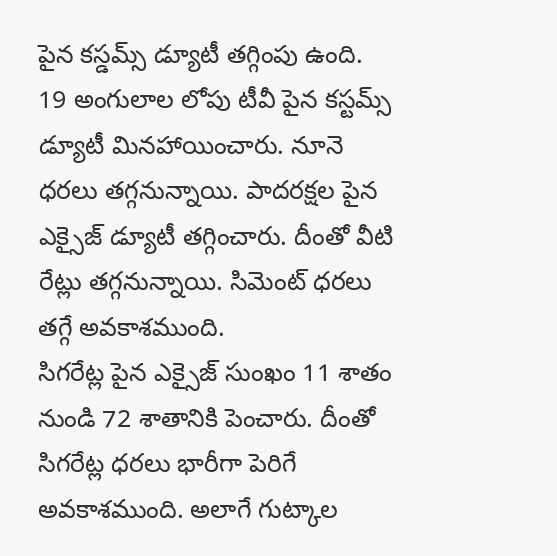పైన కస్డమ్స్ డ్యూటీ తగ్గింపు ఉంది. 19 అంగులాల లోపు టీవీ పైన కస్టమ్స్ డ్యూటీ మినహాయించారు. నూనె ధరలు తగ్గనున్నాయి. పాదరక్షల పైన ఎక్సైజ్ డ్యూటీ తగ్గించారు. దీంతో వీటి రేట్లు తగ్గనున్నాయి. సిమెంట్ ధరలు తగ్గే అవకాశముంది.
సిగరేట్ల పైన ఎక్సైజ్ సుంఖం 11 శాతం నుండి 72 శాతానికి పెంచారు. దీంతో సిగరేట్ల ధరలు భారీగా పెరిగే అవకాశముంది. అలాగే గుట్కాల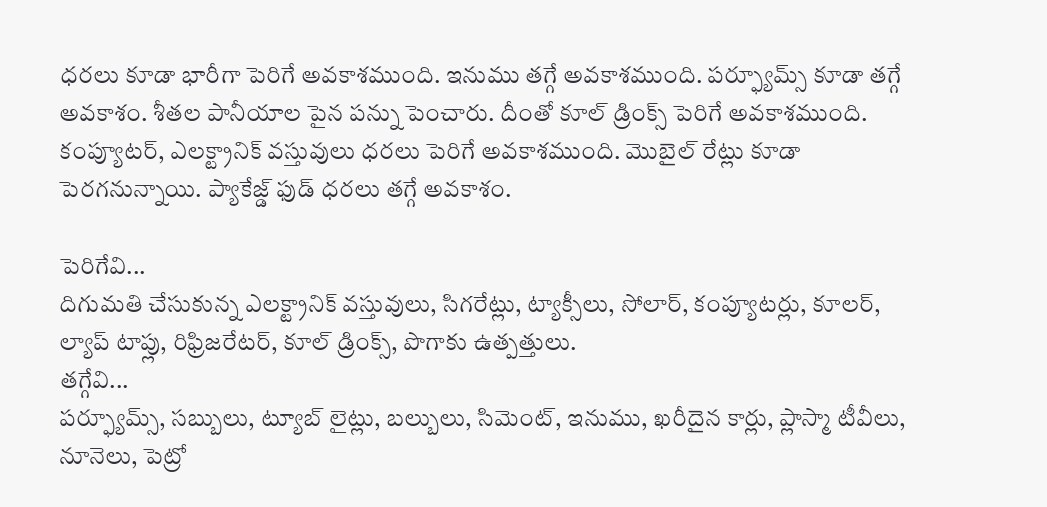ధరలు కూడా భారీగా పెరిగే అవకాశముంది. ఇనుము తగ్గే అవకాశముంది. పర్ఫ్యూమ్స్ కూడా తగ్గే అవకాశం. శీతల పానీయాల పైన పన్ను పెంచారు. దీంతో కూల్ డ్రింక్స్ పెరిగే అవకాశముంది. కంప్యూటర్, ఎలక్ట్రానిక్ వస్తువులు ధరలు పెరిగే అవకాశముంది. మొబైల్ రేట్లు కూడా పెరగనున్నాయి. ప్యాకేజ్డ్ ఫుడ్ ధరలు తగ్గే అవకాశం.

పెరిగేవి...
దిగుమతి చేసుకున్న ఎలక్ట్రానిక్ వస్తువులు, సిగరేట్లు, ట్యాక్సీలు, సోలార్, కంప్యూటర్లు, కూలర్, ల్యాప్ టాప్లు, రిఫ్రిజరేటర్, కూల్ డ్రింక్స్, పొగాకు ఉత్పత్తులు.
తగ్గేవి...
పర్ఫ్యూమ్స్, సబ్బులు, ట్యూబ్ లైట్లు, బల్బులు, సిమెంట్, ఇనుము, ఖరీదైన కార్లు, ప్లాస్మా టీవీలు, నూనెలు, పెట్రో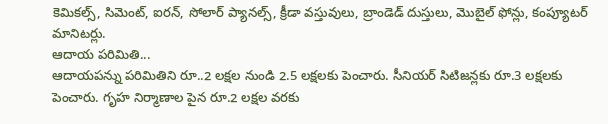కెమికల్స్, సిమెంట్, ఐరన్, సోలార్ ప్యానల్స్, క్రీడా వస్తువులు, బ్రాండెడ్ దుస్తులు, మొబైల్ ఫోన్లు, కంప్యూటర్ మానిటర్లు.
ఆదాయ పరిమితి...
ఆదాయపన్ను పరిమితిని రూ..2 లక్షల నుండి 2.5 లక్షలకు పెంచారు. సీనియర్ సిటిజన్లకు రూ.3 లక్షలకు పెంచారు. గృహ నిర్మాణాల పైన రూ.2 లక్షల వరకు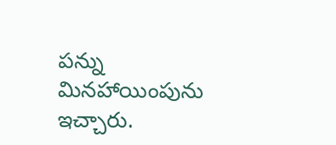పన్ను మినహాయింపును ఇచ్చారు.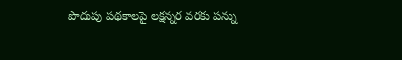పొదుపు పథకాలపై లక్షన్నర వరకు పన్ను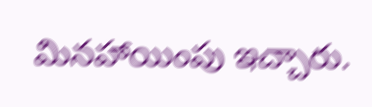మినహాయింపు ఇచ్చారు.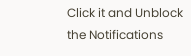Click it and Unblock the Notifications